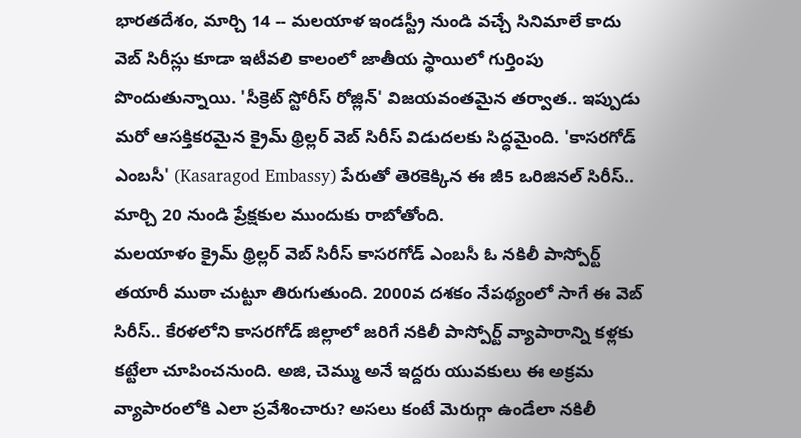భారతదేశం, మార్చి 14 -- మలయాళ ఇండస్ట్రీ నుండి వచ్చే సినిమాలే కాదు వెబ్ సిరీస్లు కూడా ఇటీవలి కాలంలో జాతీయ స్థాయిలో గుర్తింపు పొందుతున్నాయి. 'సీక్రెట్ స్టోరీస్ రోజ్లిన్' విజయవంతమైన తర్వాత.. ఇప్పుడు మరో ఆసక్తికరమైన క్రైమ్ థ్రిల్లర్ వెబ్ సిరీస్ విడుదలకు సిద్ధమైంది. 'కాసరగోడ్ ఎంబసీ' (Kasaragod Embassy) పేరుతో తెరకెక్కిన ఈ జీ5 ఒరిజినల్ సిరీస్.. మార్చి 20 నుండి ప్రేక్షకుల ముందుకు రాబోతోంది.
మలయాళం క్రైమ్ థ్రిల్లర్ వెబ్ సిరీస్ కాసరగోడ్ ఎంబసీ ఓ నకిలీ పాస్పోర్ట్ తయారీ ముఠా చుట్టూ తిరుగుతుంది. 2000వ దశకం నేపథ్యంలో సాగే ఈ వెబ్ సిరీస్.. కేరళలోని కాసరగోడ్ జిల్లాలో జరిగే నకిలీ పాస్పోర్ట్ వ్యాపారాన్ని కళ్లకు కట్టేలా చూపించనుంది. అజి, చెమ్ము అనే ఇద్దరు యువకులు ఈ అక్రమ వ్యాపారంలోకి ఎలా ప్రవేశించారు? అసలు కంటే మెరుగ్గా ఉండేలా నకిలీ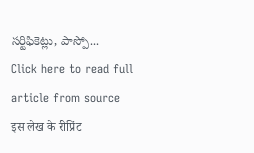సర్టిఫికెట్లు, పాస్పో...
Click here to read full article from source
इस लेख के रीप्रिंट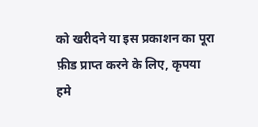को खरीदने या इस प्रकाशन का पूरा फ़ीड प्राप्त करने के लिए, कृपया
हमे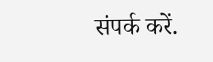संपर्क करें.